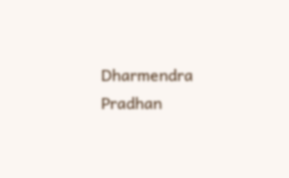Dharmendra Pradhan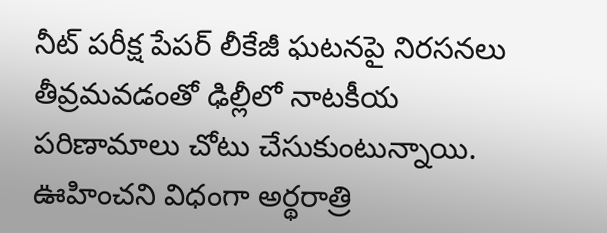నీట్ పరీక్ష పేపర్ లీకేజీ ఘటనపై నిరసనలు తీవ్రమవడంతో ఢిల్లీలో నాటకీయ పరిణామాలు చోటు చేసుకుంటున్నాయి. ఊహించని విధంగా అర్థరాత్రి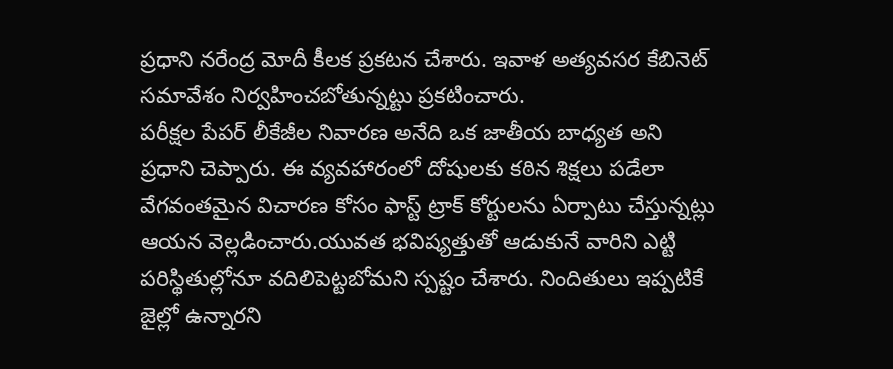ప్రధాని నరేంద్ర మోదీ కీలక ప్రకటన చేశారు. ఇవాళ అత్యవసర కేబినెట్ సమావేశం నిర్వహించబోతున్నట్టు ప్రకటించారు.
పరీక్షల పేపర్ లీకేజీల నివారణ అనేది ఒక జాతీయ బాధ్యత అని ప్రధాని చెప్పారు. ఈ వ్యవహారంలో దోషులకు కఠిన శిక్షలు పడేలా వేగవంతమైన విచారణ కోసం ఫాస్ట్ ట్రాక్ కోర్టులను ఏర్పాటు చేస్తున్నట్లు ఆయన వెల్లడించారు.యువత భవిష్యత్తుతో ఆడుకునే వారిని ఎట్టి పరిస్థితుల్లోనూ వదిలిపెట్టబోమని స్పష్టం చేశారు. నిందితులు ఇప్పటికే జైల్లో ఉన్నారని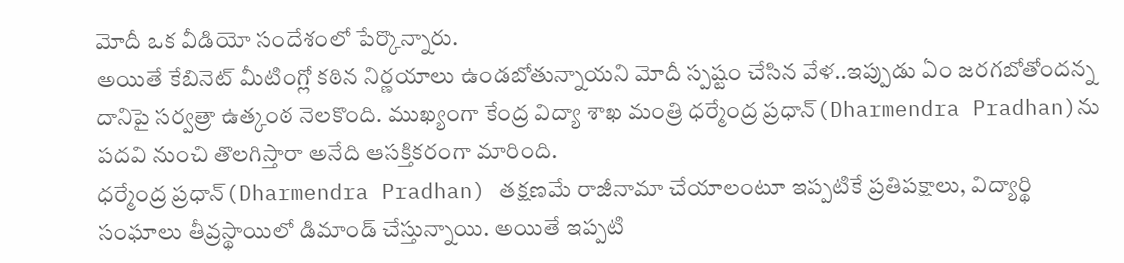మోదీ ఒక వీడియో సందేశంలో పేర్కొన్నారు.
అయితే కేబినెట్ మీటింగ్లో కఠిన నిర్ణయాలు ఉండబోతున్నాయని మోదీ స్పష్టం చేసిన వేళ..ఇప్పుడు ఏం జరగబోతోందన్న దానిపై సర్వత్రా ఉత్కంఠ నెలకొంది. ముఖ్యంగా కేంద్ర విద్యా శాఖ మంత్రి ధర్మేంద్ర ప్రధాన్(Dharmendra Pradhan)ను పదవి నుంచి తొలగిస్తారా అనేది ఆసక్తికరంగా మారింది.
ధర్మేంద్ర ప్రధాన్(Dharmendra Pradhan) తక్షణమే రాజీనామా చేయాలంటూ ఇప్పటికే ప్రతిపక్షాలు, విద్యార్థి సంఘాలు తీవ్రస్థాయిలో డిమాండ్ చేస్తున్నాయి. అయితే ఇప్పటి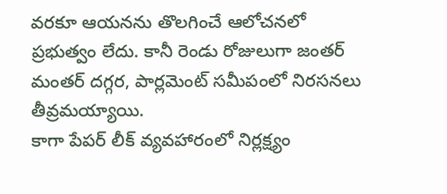వరకూ ఆయనను తొలగించే ఆలోచనలో ప్రభుత్వం లేదు. కానీ రెండు రోజులుగా జంతర్ మంతర్ దగ్గర, పార్లమెంట్ సమీపంలో నిరసనలు తీవ్రమయ్యాయి.
కాగా పేపర్ లీక్ వ్యవహారంలో నిర్లక్ష్యం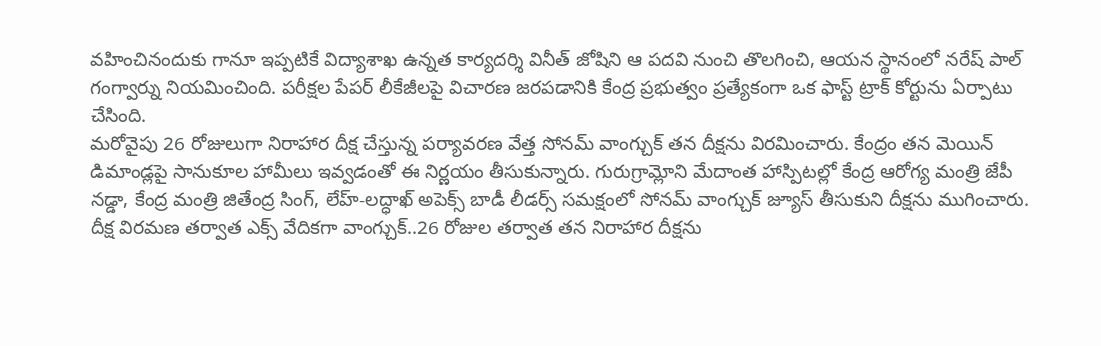వహించినందుకు గానూ ఇప్పటికే విద్యాశాఖ ఉన్నత కార్యదర్శి వినీత్ జోషిని ఆ పదవి నుంచి తొలగించి, ఆయన స్థానంలో నరేష్ పాల్ గంగ్వార్ను నియమించింది. పరీక్షల పేపర్ లీకేజీలపై విచారణ జరపడానికి కేంద్ర ప్రభుత్వం ప్రత్యేకంగా ఒక ఫాస్ట్ ట్రాక్ కోర్టును ఏర్పాటు చేసింది.
మరోవైపు 26 రోజులుగా నిరాహార దీక్ష చేస్తున్న పర్యావరణ వేత్త సోనమ్ వాంగ్చుక్ తన దీక్షను విరమించారు. కేంద్రం తన మెయిన్ డిమాండ్లపై సానుకూల హామీలు ఇవ్వడంతో ఈ నిర్ణయం తీసుకున్నారు. గురుగ్రామ్లోని మేదాంత హాస్పిటల్లో కేంద్ర ఆరోగ్య మంత్రి జేపీ నడ్డా, కేంద్ర మంత్రి జితేంద్ర సింగ్, లేహ్-లద్ధాఖ్ అపెక్స్ బాడీ లీడర్స్ సమక్షంలో సోనమ్ వాంగ్చుక్ జ్యూస్ తీసుకుని దీక్షను ముగించారు.
దీక్ష విరమణ తర్వాత ఎక్స్ వేదికగా వాంగ్చుక్..26 రోజుల తర్వాత తన నిరాహార దీక్షను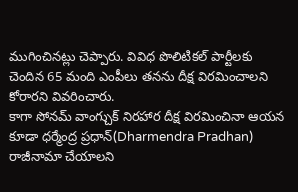ముగించినట్లు చెప్పారు. వివిధ పొలిటికల్ పార్టీలకు చెందిన 65 మంది ఎంపీలు తనను దీక్ష విరమించాలని కోరారని వివరించారు.
కాగా సోనమ్ వాంగ్చుక్ నిరహార దీక్ష విరమించినా ఆయన కూడా ధర్మేంద్ర ప్రధాన్(Dharmendra Pradhan) రాజీనామా చేయాలని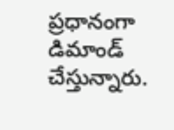ప్రధానంగా డిమాండ్ చేస్తున్నారు.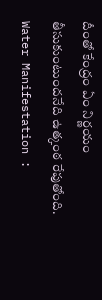దీంతో కేంద్రం ఏం నిర్ణయం తీసుకుంటుందనేది ఉత్కంఠ రేపుతోంది.
Water Manifestation :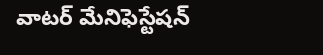వాటర్ మేనిఫెస్టేషన్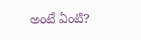అంటే ఏంటి?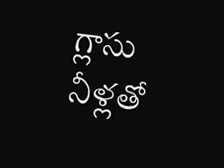గ్లాసు నీళ్లతో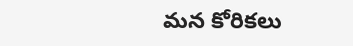మన కోరికలు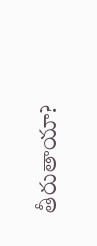తీరుతాయా?